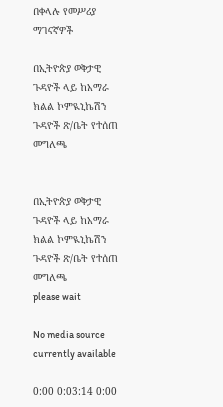በቀላሉ የመሥሪያ ማገናኛዎች

በኢትዮጵያ ወቅታዊ ጉዳዮች ላይ ከአማራ ክልል ኮምዪኒኬሽን ጉዳዮች ጽ/ቤት የተሰጠ መግለጫ


በኢትዮጵያ ወቅታዊ ጉዳዮች ላይ ከአማራ ክልል ኮምዪኒኬሽን ጉዳዮች ጽ/ቤት የተሰጠ መግለጫ
please wait

No media source currently available

0:00 0:03:14 0:00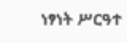ነፃነት ሥርዓተ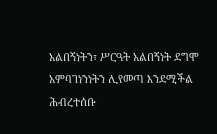አልበኝነትን፣ ሥርዓት አልበኝነት ደግሞ አምባገነንነትን ሊየመጣ እንደሚችል ሕብረተሰቡ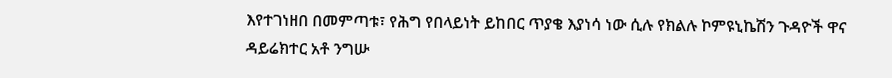እየተገነዘበ በመምጣቱ፣ የሕግ የበላይነት ይከበር ጥያቄ እያነሳ ነው ሲሉ የክልሉ ኮምዩኒኬሽን ጉዳዮች ዋና ዳይሬክተር አቶ ንግሡ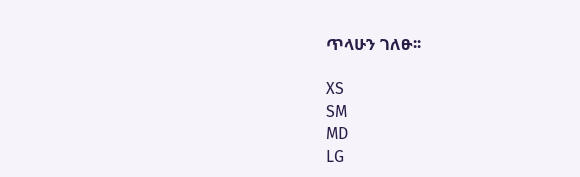ጥላሁን ገለፁ፡፡

XS
SM
MD
LG